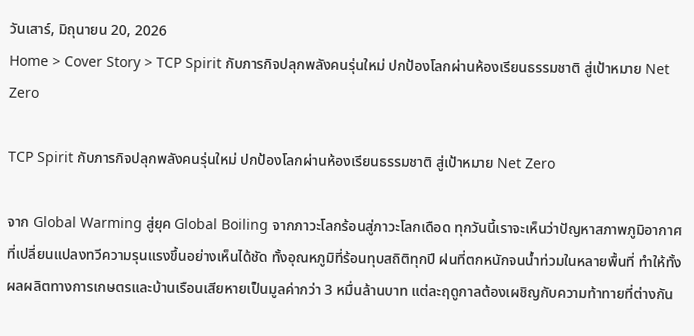วันเสาร์, มิถุนายน 20, 2026
Home > Cover Story > TCP Spirit กับภารกิจปลุกพลังคนรุ่นใหม่ ปกป้องโลกผ่านห้องเรียนธรรมชาติ สู่เป้าหมาย Net Zero

TCP Spirit กับภารกิจปลุกพลังคนรุ่นใหม่ ปกป้องโลกผ่านห้องเรียนธรรมชาติ สู่เป้าหมาย Net Zero

จาก Global Warming สู่ยุค Global Boiling จากภาวะโลกร้อนสู่ภาวะโลกเดือด ทุกวันนี้เราจะเห็นว่าปัญหาสภาพภูมิอากาศที่เปลี่ยนแปลงทวีความรุนแรงขึ้นอย่างเห็นได้ชัด ทั้งอุณหภูมิที่ร้อนทุบสถิติทุกปี ฝนที่ตกหนักจนน้ำท่วมในหลายพื้นที่ ทำให้ทั้งผลผลิตทางการเกษตรและบ้านเรือนเสียหายเป็นมูลค่ากว่า 3 หมื่นล้านบาท แต่ละฤดูกาลต้องเผชิญกับความท้าทายที่ต่างกัน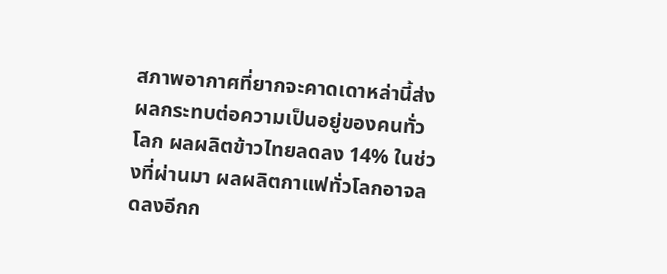สภาพอากาศที่ยากจะคาดเดาหล่านี้ส่งผลกระทบต่อความเป็นอยู่ของคนทั่วโลก ผลผลิตข้าวไทยลดลง 14% ในช่วงที่ผ่านมา ผลผลิตกาแฟทั่วโลกอาจลดลงอีกก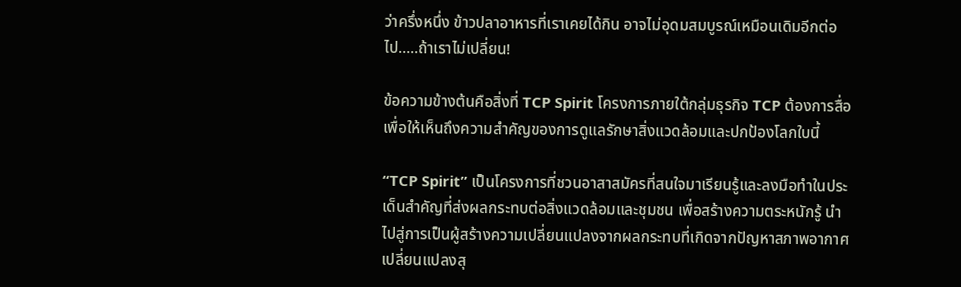ว่าครึ่งหนึ่ง ข้าวปลาอาหารที่เราเคยได้กิน อาจไม่อุดมสมบูรณ์เหมือนเดิมอีกต่อไป…..ถ้าเราไม่เปลี่ยน!

ข้อความข้างต้นคือสิ่งที่ TCP Spirit โครงการภายใต้กลุ่มธุรกิจ TCP ต้องการสื่อ เพื่อให้เห็นถึงความสำคัญของการดูแลรักษาสิ่งแวดล้อมและปกป้องโลกใบนี้

“TCP Spirit” เป็นโครงการที่ชวนอาสาสมัครที่สนใจมาเรียนรู้และลงมือทำในประเด็นสำคัญที่ส่งผลกระทบต่อสิ่งแวดล้อมและชุมชน เพื่อสร้างความตระหนักรู้ นำไปสู่การเป็นผู้สร้างความเปลี่ยนแปลงจากผลกระทบที่เกิดจากปัญหาสภาพอากาศเปลี่ยนแปลงสุ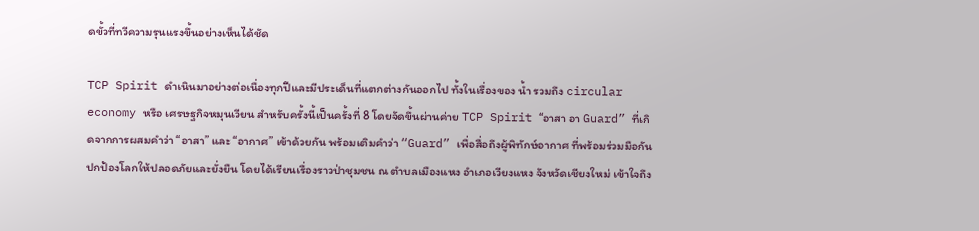ดขั้วที่ทวีความรุนแรงขึ้นอย่างเห็นได้ชัด

TCP Spirit ดำเนินมาอย่างต่อเนื่องทุกปีและมีประเด็นที่แตกต่างกันออกไป ทั้งในเรื่องของ น้ำ รวมถึง circular economy หรือ เศรษฐกิจหมุนเวียน สำหรับครั้งนี้เป็นครั้งที่ 8 โดยจัดขึ้นผ่านค่าย TCP Spirit “อาสา อา Guard” ที่เกิดจากการผสมคำว่า “อาสา” และ “อากาศ” เข้าด้วยกัน พร้อมเติมคำว่า “Guard” เพื่อสื่อถึงผู้พิทักษ์อากาศ ที่พร้อมร่วมมือกันปกป้องโลกให้ปลอดภัยและยั่งยืน โดยได้เรียนเรื่องราวป่าชุมชน ณ ตำบลเมืองแหง อำเภอเวียงแหง จังหวัดเชียงใหม่ เข้าใจถึง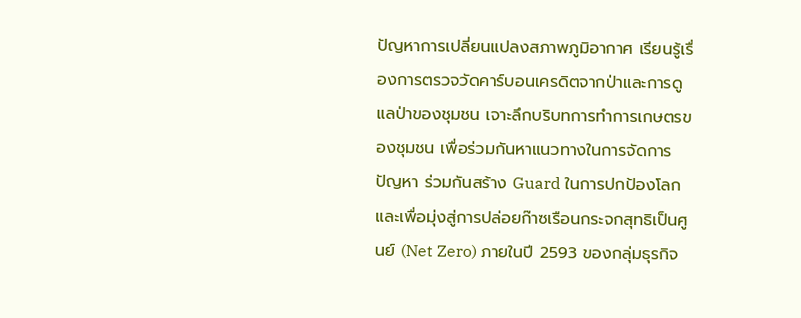ปัญหาการเปลี่ยนแปลงสภาพภูมิอากาศ เรียนรู้เรื่องการตรวจวัดคาร์บอนเครดิตจากป่าและการดูแลป่าของชุมชน เจาะลึกบริบทการทำการเกษตรของชุมชน เพื่อร่วมกันหาแนวทางในการจัดการปัญหา ร่วมกันสร้าง Guard ในการปกป้องโลก และเพื่อมุ่งสู่การปล่อยก๊าซเรือนกระจกสุทธิเป็นศูนย์ (Net Zero) ภายในปี 2593 ของกลุ่มธุรกิจ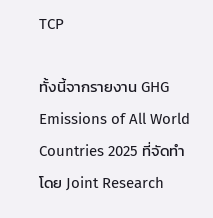TCP

ทั้งนี้จากรายงาน GHG Emissions of All World Countries 2025 ที่จัดทำโดย Joint Research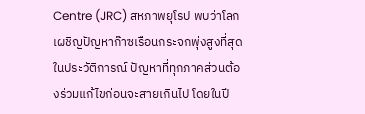Centre (JRC) สหภาพยุโรป พบว่าโลกเผชิญปัญหาก๊าซเรือนกระจกพุ่งสูงที่สุดในประวัติการณ์ ปัญหาที่ทุกภาคส่วนต้องร่วมแก้ไขก่อนจะสายเกินไป โดยในปี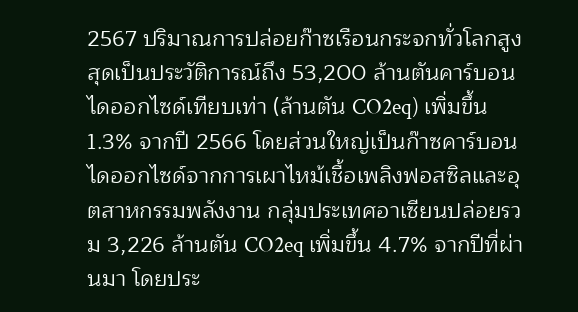2567 ปริมาณการปล่อยก๊าซเรือนกระจกทั่วโลกสูงสุดเป็นประวัติการณ์ถึง 53,200 ล้านตันคาร์บอนไดออกไซด์เทียบเท่า (ล้านตัน CO2eq) เพิ่มขึ้น 1.3% จากปี 2566 โดยส่วนใหญ่เป็นก๊าซคาร์บอนไดออกไซด์จากการเผาไหม้เชื้อเพลิงฟอสซิลและอุตสาหกรรมพลังงาน กลุ่มประเทศอาเซียนปล่อยรวม 3,226 ล้านตัน CO2eq เพิ่มขึ้น 4.7% จากปีที่ผ่านมา โดยประ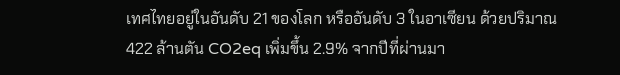เทศไทยอยู่ในอันดับ 21 ของโลก หรืออันดับ 3 ในอาเซียน ด้วยปริมาณ 422 ล้านตัน CO2eq เพิ่มขึ้น 2.9% จากปีที่ผ่านมา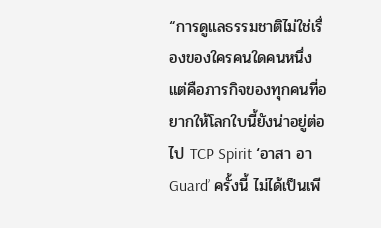“การดูแลธรรมชาติไม่ใช่เรื่องของใครคนใดคนหนึ่ง แต่คือภารกิจของทุกคนที่อยากให้โลกใบนี้ยังน่าอยู่ต่อไป TCP Spirit ‘อาสา อา Guard’ ครั้งนี้ ไม่ได้เป็นเพี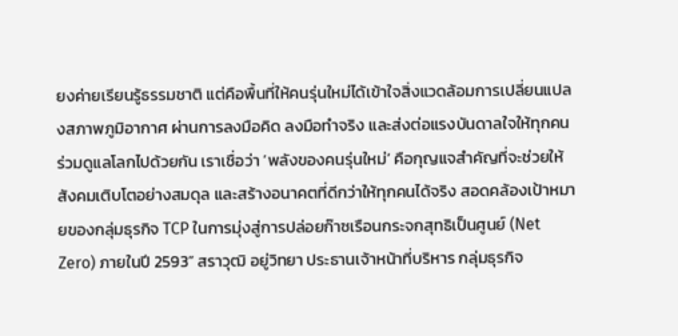ยงค่ายเรียนรู้ธรรมชาติ แต่คือพื้นที่ให้คนรุ่นใหม่ได้เข้าใจสิ่งแวดล้อมการเปลี่ยนแปลงสภาพภูมิอากาศ ผ่านการลงมือคิด ลงมือทำจริง และส่งต่อแรงบันดาลใจให้ทุกคนร่วมดูแลโลกไปด้วยกัน เราเชื่อว่า ‘พลังของคนรุ่นใหม่’ คือกุญแจสำคัญที่จะช่วยให้สังคมเติบโตอย่างสมดุล และสร้างอนาคตที่ดีกว่าให้ทุกคนได้จริง สอดคล้องเป้าหมายของกลุ่มธุรกิจ TCP ในการมุ่งสู่การปล่อยก๊าซเรือนกระจกสุทธิเป็นศูนย์ (Net Zero) ภายในปี 2593” สราวุฒิ อยู่วิทยา ประธานเจ้าหน้าที่บริหาร กลุ่มธุรกิจ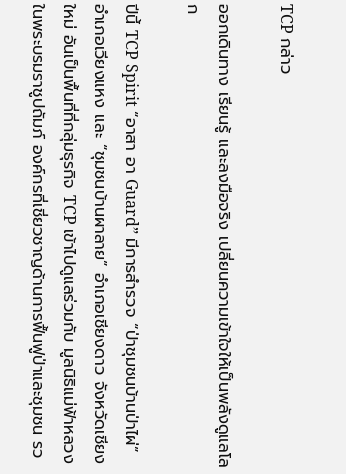TCP กล่าว

ออกเดินทาง เรียนรู้ และลงมือจริง เปลี่ยนความเข้าใจให้เป็นพลังดูแลโลก

ปีนี้ TCP Spirit “อาสา อา Guard” มีการสำรวจ “ป่าชุมชนบ้านป่าไผ่” อำเภอเวียงแหง และ “ชุมชนบ้านผาลาย” อำเภอเชียงดาว จังหวัดเชียงใหม่ อันเป็นพื้นที่ที่กลุ่มธุรกิจ TCP เข้าไปดูแลร่วมกับ มูลนิธิแม่ฟ้าหลวง ในพระบรมราชูปถัมภ์ องค์กรที่เชี่ยวชาญด้านการฟื้นฟูป่าและชุมชน รว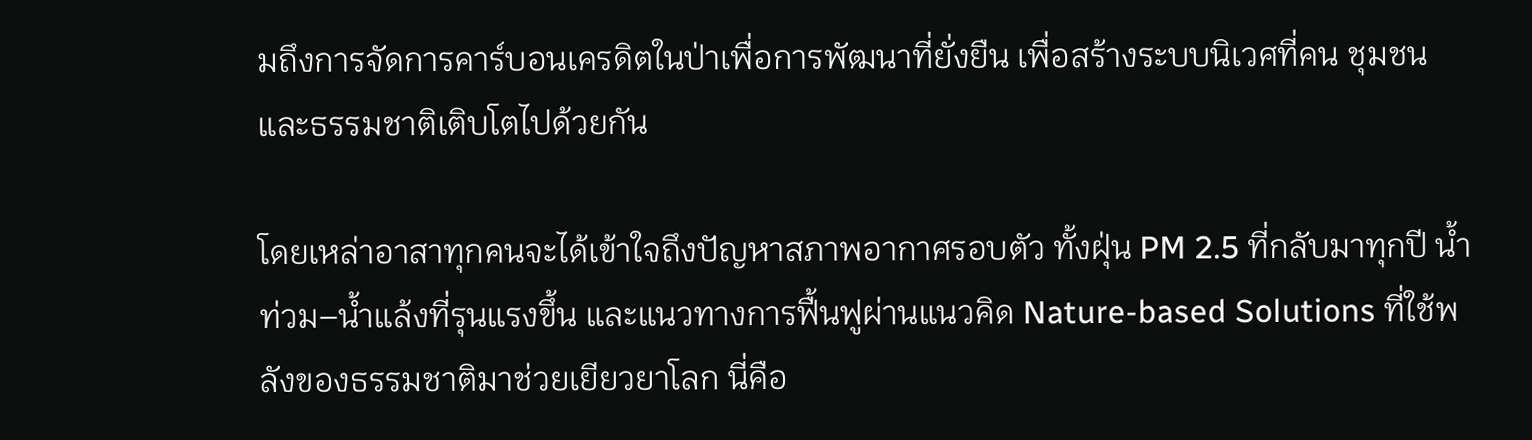มถึงการจัดการคาร์บอนเครดิตในป่าเพื่อการพัฒนาที่ยั่งยืน เพื่อสร้างระบบนิเวศที่คน ชุมชน และธรรมชาติเติบโตไปด้วยกัน

โดยเหล่าอาสาทุกคนจะได้เข้าใจถึงปัญหาสภาพอากาศรอบตัว ทั้งฝุ่น PM 2.5 ที่กลับมาทุกปี น้ำท่วม–น้ำแล้งที่รุนแรงขึ้น และแนวทางการฟื้นฟูผ่านแนวคิด Nature-based Solutions ที่ใช้พลังของธรรมชาติมาช่วยเยียวยาโลก นี่คือ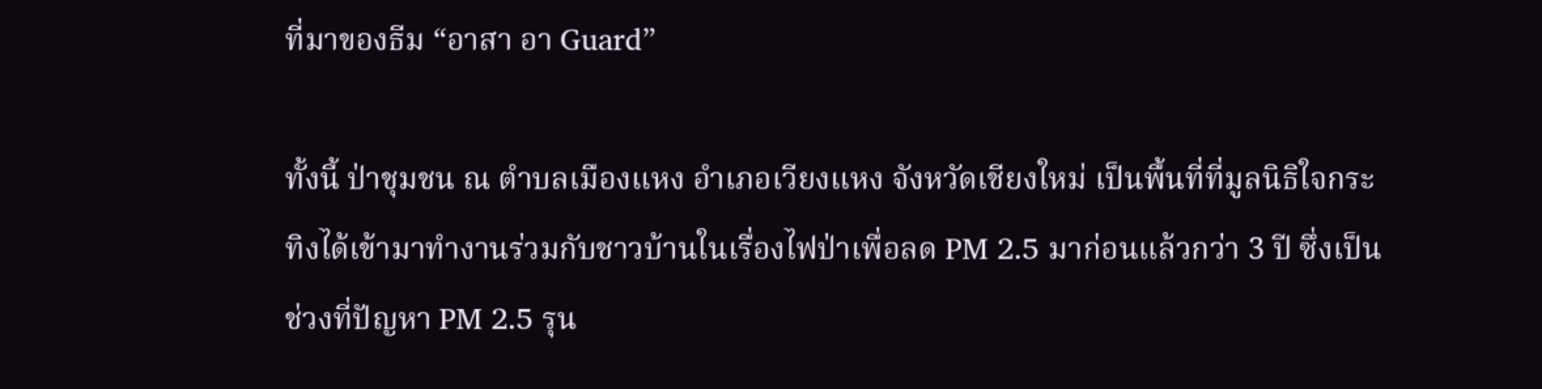ที่มาของธีม “อาสา อา Guard”

ทั้งนี้ ป่าชุมชน ณ ตำบลเมืองแหง อำเภอเวียงแหง จังหวัดเชียงใหม่ เป็นพื้นที่ที่มูลนิธิใจกระทิงได้เข้ามาทำงานร่วมกับชาวบ้านในเรื่องไฟป่าเพื่อลด PM 2.5 มาก่อนแล้วกว่า 3 ปี ซึ่งเป็นช่วงที่ปัญหา PM 2.5 รุน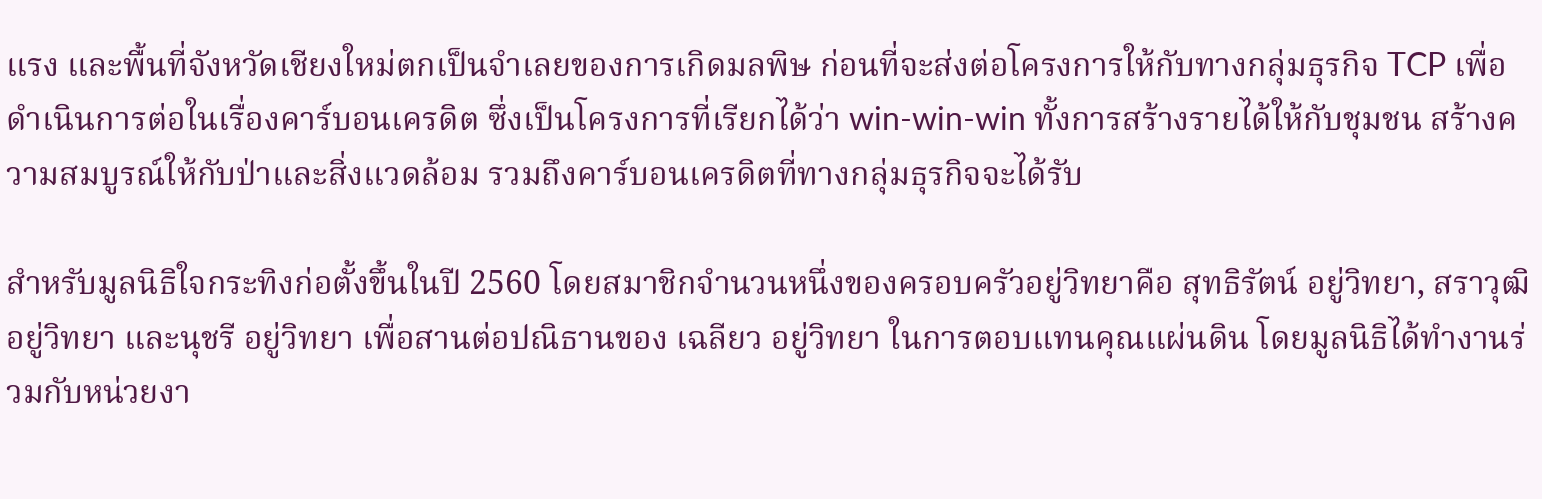แรง และพื้นที่จังหวัดเชียงใหม่ตกเป็นจำเลยของการเกิดมลพิษ ก่อนที่จะส่งต่อโครงการให้กับทางกลุ่มธุรกิจ TCP เพื่อดำเนินการต่อในเรื่องคาร์บอนเครดิต ซึ่งเป็นโครงการที่เรียกได้ว่า win-win-win ทั้งการสร้างรายได้ให้กับชุมชน สร้างความสมบูรณ์ให้กับป่าและสิ่งแวดล้อม รวมถึงคาร์บอนเครดิตที่ทางกลุ่มธุรกิจจะได้รับ

สำหรับมูลนิธิใจกระทิงก่อตั้งขึ้นในปี 2560 โดยสมาชิกจำนวนหนึ่งของครอบครัวอยู่วิทยาคือ สุทธิรัตน์ อยู่วิทยา, สราวุฒิ อยู่วิทยา และนุชรี อยู่วิทยา เพื่อสานต่อปณิธานของ เฉลียว อยู่วิทยา ในการตอบแทนคุณแผ่นดิน โดยมูลนิธิได้ทำงานร่วมกับหน่วยงา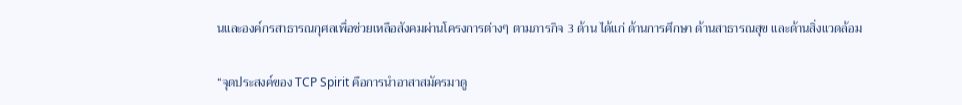นและองค์กรสาธารณกุศลเพื่อช่วยเหลือสังคมผ่านโครงการต่างๆ ตามภารกิจ 3 ด้าน ได้แก่ ด้านการศึกษา ด้านสาธารณสุข และด้านสิ่งแวดล้อม

“จุดประสงค์ของ TCP Spirit คือการนำอาสาสมัครมาดู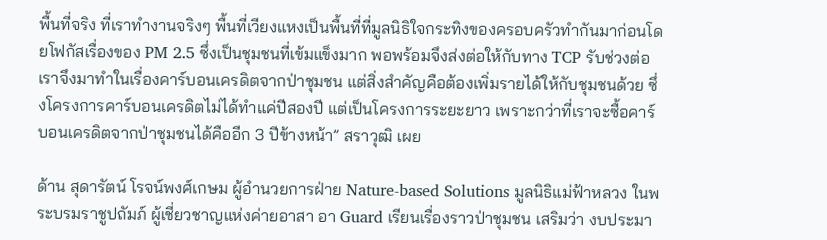พื้นที่จริง ที่เราทำงานจริงๆ พื้นที่เวียงแหงเป็นพื้นที่ที่มูลนิธิใจกระทิงของครอบครัวทำกันมาก่อนโดยโฟกัสเรื่องของ PM 2.5 ซึ่งเป็นชุมชนที่เข้มแข็งมาก พอพร้อมจึงส่งต่อให้กับทาง TCP รับช่วงต่อ เราจึงมาทำในเรื่องคาร์บอนเครดิตจากป่าชุมชน แต่สิ่งสำคัญคือต้องเพิ่มรายได้ให้กับชุมชนด้วย ซึ่งโครงการคาร์บอนเครดิตไม่ได้ทำแค่ปีสองปี แต่เป็นโครงการระยะยาว เพราะกว่าที่เราจะซื้อคาร์บอนเครดิตจากป่าชุมชนได้คืออีก 3 ปีข้างหน้า” สราวุฒิ เผย

ด้าน สุดารัตน์ โรจน์พงศ์เกษม ผู้อำนวยการฝ่าย Nature-based Solutions มูลนิธิแม่ฟ้าหลวง ในพระบรมราชูปถัมภ์ ผู้เชี่ยวชาญแห่งค่ายอาสา อา Guard เรียนเรื่องราวป่าชุมชน เสริมว่า งบประมา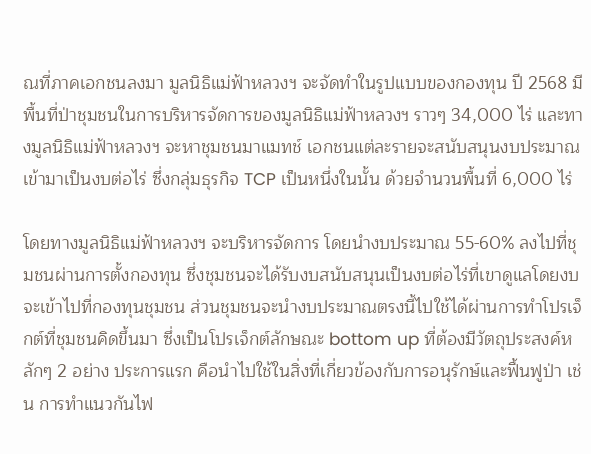ณที่ภาคเอกชนลงมา มูลนิธิแม่ฟ้าหลวงฯ จะจัดทำในรูปแบบของกองทุน ปี 2568 มีพื้นที่ป่าชุมชนในการบริหารจัดการของมูลนิธิแม่ฟ้าหลวงฯ ราวๆ 34,000 ไร่ และทางมูลนิธิแม่ฟ้าหลวงฯ จะหาชุมชนมาแมทช์ เอกชนแต่ละรายจะสนับสนุนงบประมาณเข้ามาเป็นงบต่อไร่ ซึ่งกลุ่มธุรกิจ TCP เป็นหนึ่งในนั้น ด้วยจำนวนพื้นที่ 6,000 ไร่

โดยทางมูลนิธิแม่ฟ้าหลวงฯ จะบริหารจัดการ โดยนำงบประมาณ 55-60% ลงไปที่ชุมชนผ่านการตั้งกองทุน ซึ่งชุมชนจะได้รับงบสนับสนุนเป็นงบต่อไร่ที่เขาดูแลโดยงบจะเข้าไปที่กองทุนชุมชน ส่วนชุมชนจะนำงบประมาณตรงนี้ไปใช้ได้ผ่านการทำโปรเจ็กต์ที่ชุมชนคิดขึ้นมา ซึ่งเป็นโปรเจ็กต์ลักษณะ bottom up ที่ต้องมีวัตถุประสงค์หลักๆ 2 อย่าง ประการแรก คือนำไปใช้ในสิ่งที่เกี่ยวข้องกับการอนุรักษ์และฟื้นฟูป่า เช่น การทำแนวกันไฟ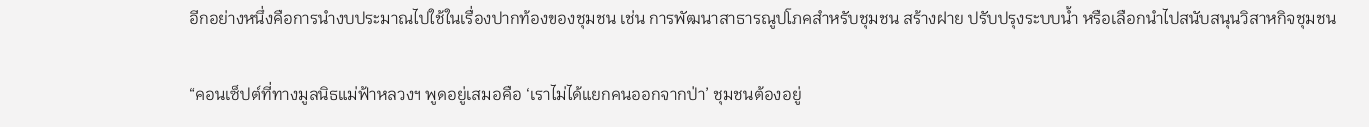อีกอย่างหนึ่งคือการนำงบประมาณไปใช้ในเรื่องปากท้องของชุมชน เช่น การพัฒนาสาธารณูปโภคสำหรับชุมชน สร้างฝาย ปรับปรุงระบบน้ำ หรือเลือกนำไปสนับสนุนวิสาหกิจชุมชน

“คอนเซ็ปต์ที่ทางมูลนิธแม่ฟ้าหลวงฯ พูดอยู่เสมอคือ ‘เราไม่ได้แยกคนออกจากป่า’ ชุมชนต้องอยู่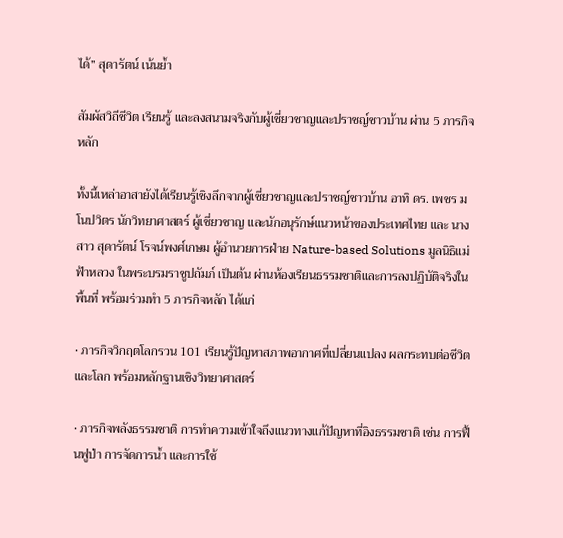ได้” สุดารัตน์ เน้นย้ำ

สัมผัสวิถีชีวิต เรียนรู้ และลงสนามจริงกับผู้เชี่ยวชาญและปราชญ์ชาวบ้าน ผ่าน 5 ภารกิจหลัก

ทั้งนี้เหล่าอาสายังได้เรียนรู้เชิงลึกจากผู้เชี่ยวชาญและปราชญ์ชาวบ้าน อาทิ ดร. เพชร มโนปวิตร นักวิทยาศาสตร์ ผู้เชี่ยวชาญ และนักอนุรักษ์แนวหน้าของประเทศไทย และ นางสาว สุดารัตน์ โรจน์พงศ์เกษม ผู้อำนวยการฝ่าย Nature-based Solutions มูลนิธิแม่ฟ้าหลวง ในพระบรมราชูปถัมภ์ เป็นต้น ผ่านห้องเรียนธรรมชาติและการลงปฏิบัติจริงในพื้นที่ พร้อมร่วมทำ 5 ภารกิจหลัก ได้แก่

• ภารกิจวิกฤตโลกรวน 101 เรียนรู้ปัญหาสภาพอากาศที่เปลี่ยนแปลง ผลกระทบต่อชีวิตและโลก พร้อมหลักฐานเชิงวิทยาศาสตร์

• ภารกิจพลังธรรมชาติ การทำความเข้าใจถึงแนวทางแก้ปัญหาที่อิงธรรมชาติ เช่น การฟื้นฟูป่า การจัดการน้ำ และการใช้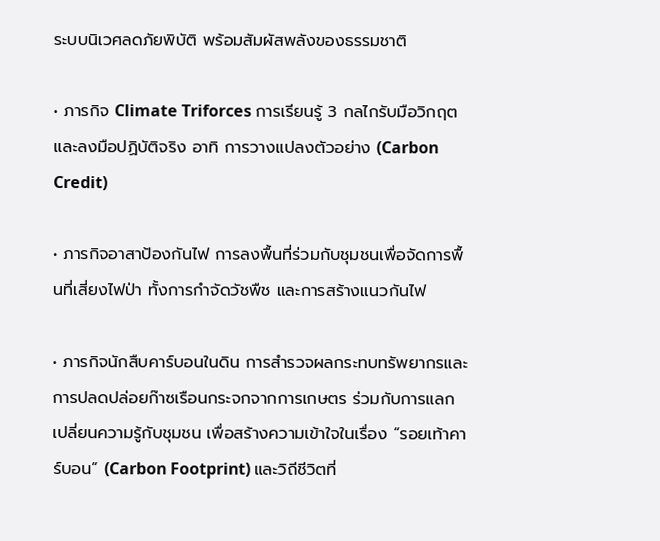ระบบนิเวศลดภัยพิบัติ พร้อมสัมผัสพลังของธรรมชาติ

• ภารกิจ Climate Triforces การเรียนรู้ 3 กลไกรับมือวิกฤตและลงมือปฏิบัติจริง อาทิ การวางแปลงตัวอย่าง (Carbon Credit)

• ภารกิจอาสาป้องกันไฟ การลงพื้นที่ร่วมกับชุมชนเพื่อจัดการพื้นที่เสี่ยงไฟป่า ทั้งการกำจัดวัชพืช และการสร้างแนวกันไฟ

• ภารกิจนักสืบคาร์บอนในดิน การสำรวจผลกระทบทรัพยากรและการปลดปล่อยก๊าซเรือนกระจกจากการเกษตร ร่วมกับการแลกเปลี่ยนความรู้กับชุมชน เพื่อสร้างความเข้าใจในเรื่อง “รอยเท้าคาร์บอน” (Carbon Footprint) และวิถีชีวิตที่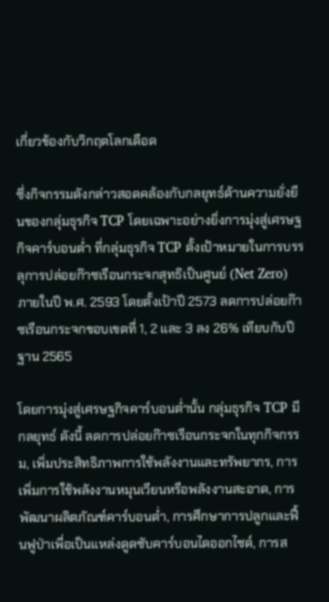เกี่ยวข้องกับวิกฤตโลกเดือด

ซึ่งกิจกรรมดังกล่าวสอดคล้องกับกลยุทธ์ด้านความยั่งยืนของกลุ่มธุรกิจ TCP โดยเฉพาะอย่างยิ่งการมุ่งสู่เศรษฐกิจคาร์บอนต่ำ ที่กลุ่มธุรกิจ TCP ตั้งเป้าหมายในการบรรลุการปล่อยก๊าซเรือนกระจกสุทธิเป็นศูนย์ (Net Zero) ภายในปี พ.ศ. 2593 โดยตั้งเป้าปี 2573 ลดการปล่อยก๊าซเรือนกระจกขอบเขตที่ 1, 2 และ 3 ลง 26% เทียบกับปีฐาน 2565

โดยการมุ่งสู่เศรษฐกิจคาร์บอนต่ำนั้น กลุ่มธุรกิจ TCP มีกลยุทธ์ ดังนี้ ลดการปล่อยก๊าซเรือนกระจกในทุกกิจกรรม, เพิ่มประสิทธิภาพการใช้พลังงานและทรัพยากร, การเพิ่มการใช้พลังงานหมุนเวียนหรือพลังงานสะอาด, การพัฒนาผลิตภัณฑ์คาร์บอนต่ำ, การศึกษาการปลูกและฟื้นฟูป่าเพื่อเป็นแหล่งดูดซับคาร์บอนไดออกไซด์, การส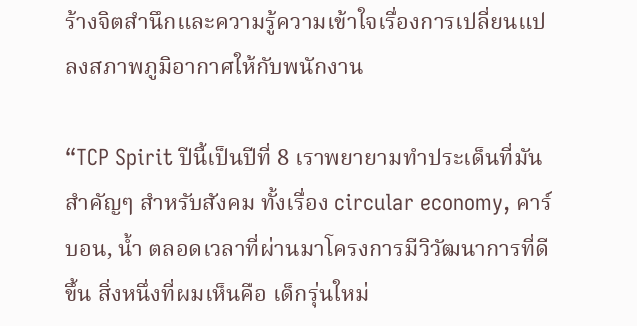ร้างจิตสำนึกและความรู้ความเข้าใจเรื่องการเปลี่ยนแปลงสภาพภูมิอากาศให้กับพนักงาน

“TCP Spirit ปีนี้เป็นปีที่ 8 เราพยายามทำประเด็นที่มันสำคัญๆ สำหรับสังคม ทั้งเรื่อง circular economy, คาร์บอน, น้ำ ตลอดเวลาที่ผ่านมาโครงการมีวิวัฒนาการที่ดีขึ้น สิ่งหนึ่งที่ผมเห็นคือ เด็กรุ่นใหม่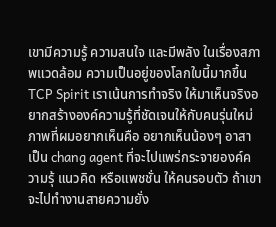เขามีความรู้ ความสนใจ และมีพลัง ในเรื่องสภาพแวดล้อม ความเป็นอยู่ของโลกใบนี้มากขึ้น TCP Spirit เราเน้นการทำจริง ให้มาเห็นจริงอยากสร้างองค์ความรู้ที่ชัดเจนให้กับคนรุ่นใหม่ ภาพที่ผมอยากเห็นคือ อยากเห็นน้องๆ อาสา เป็น chang agent ที่จะไปแพร่กระจายองค์ความรุ้ แนวคิด หรือแพชชั่น ให้คนรอบตัว ถ้าเขาจะไปทำงานสายความยั่ง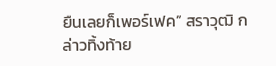ยืนเลยก็เพอร์เฟค” สราวุฒิ กล่าวทิ้งท้าย